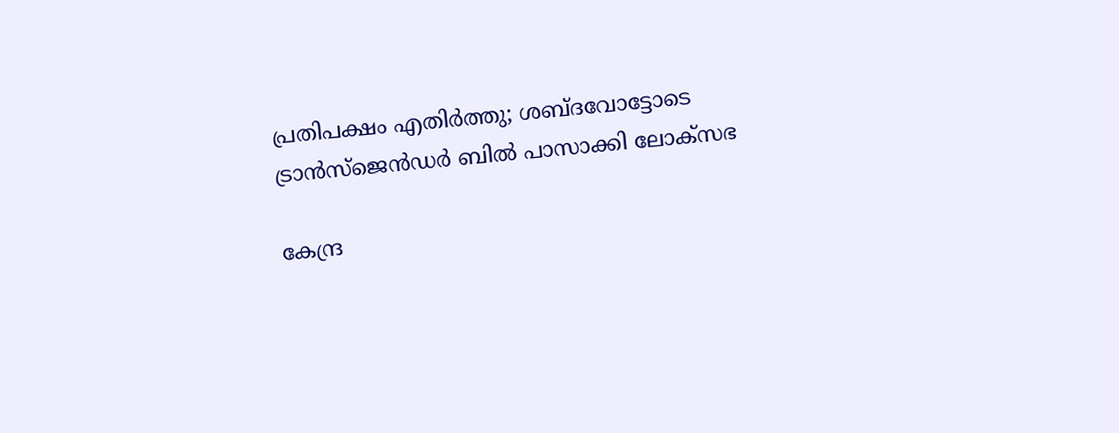പ്രതിപക്ഷം എതിര്‍ത്തു; ശബ്ദവോട്ടോടെ ട്രാന്‍സ്‌ജെന്‍ഡര്‍ ബില്‍ പാസാക്കി ലോക്‌സഭ

കേന്ദ്ര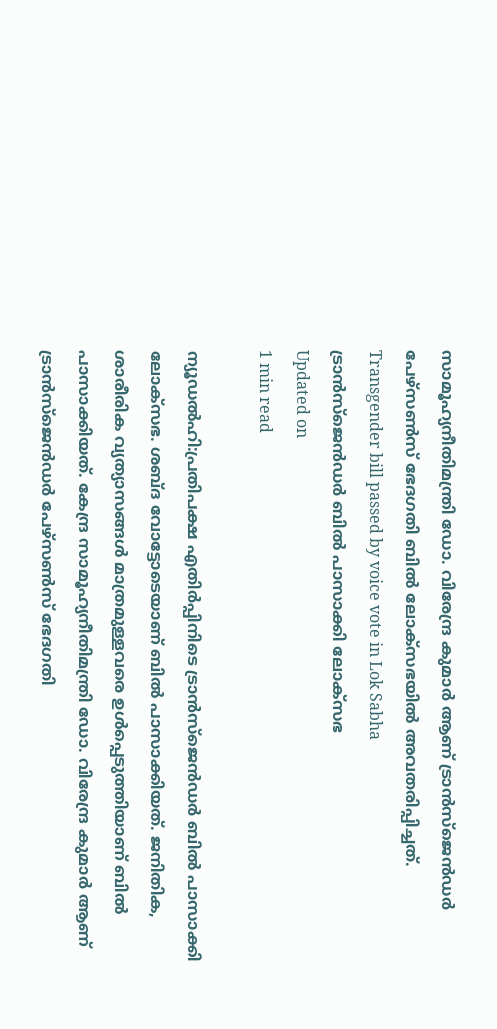സാമൂഹ്യനീതിമന്ത്രി ഡോ. വിരേന്ദ്ര കുമാര്‍ ആണ് ട്രാന്‍സ്‌ജെന്‍ഡര്‍ പേഴ്‌സണ്‍സ് ഭേദഗതി ബില്‍ ലോക്‌സഭയില്‍ അവതരിപ്പിച്ചത്.
Transgender bill passed by voice vote in Lok Sabha
ട്രാന്‍സ്‌ജെന്‍ഡര്‍ ബില്‍ പാസാക്കി ലോക്‌സഭ
Updated on
1 min read

ന്യൂഡല്‍ഹി:പ്രതിപക്ഷ എതിര്‍പ്പിനിടെ ട്രാന്‍സ്‌ജെന്‍ഡര്‍ ബില്‍ പാസാക്കി ലോക്‌സഭ. ശബ്ദ വോട്ടോടെയാണ് ബില്‍ പാസാക്കിയത്. ജനിതിക, ശാരീരിക വ്യത്യാസങ്ങള്‍ മാത്രമുള്ളവരെ ഉള്‍പ്പെടുത്തിയാണ് ബില്‍ പാസാക്കിയത്. കേന്ദ്ര സാമൂഹ്യനീതിമന്ത്രി ഡോ. വിരേന്ദ്ര കുമാര്‍ ആണ് ട്രാന്‍സ്‌ജെന്‍ഡര്‍ പേഴ്‌സണ്‍സ് ഭേദഗതി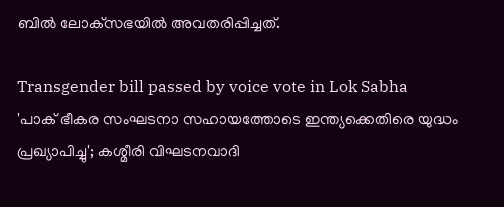ബില്‍ ലോക്‌സഭയില്‍ അവതരിപ്പിച്ചത്.

Transgender bill passed by voice vote in Lok Sabha
'പാക് ഭീകര സംഘടനാ സഹായത്തോടെ ഇന്ത്യക്കെതിരെ യുദ്ധം പ്രഖ്യാപിച്ചു'; കശ്മീരി വിഘടനവാദി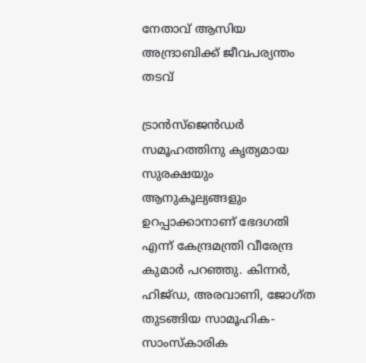നേതാവ് ആസിയ അന്ദ്രാബിക്ക് ജീവപര്യന്തം തടവ്

ട്രാന്‍സ്ജെന്‍ഡര്‍ സമൂഹത്തിനു കൃത്യമായ സുരക്ഷയും ആനുകൂല്യങ്ങളും ഉറപ്പാക്കാനാണ് ഭേദഗതി എന്ന് കേന്ദ്രമന്ത്രി വീരേന്ദ്ര കുമാര്‍ പറഞ്ഞു. കിന്നര്‍, ഹിജ്ഡ, അരവാണി, ജോഗ്ത തുടങ്ങിയ സാമൂഹിക-സാംസ്‌കാരിക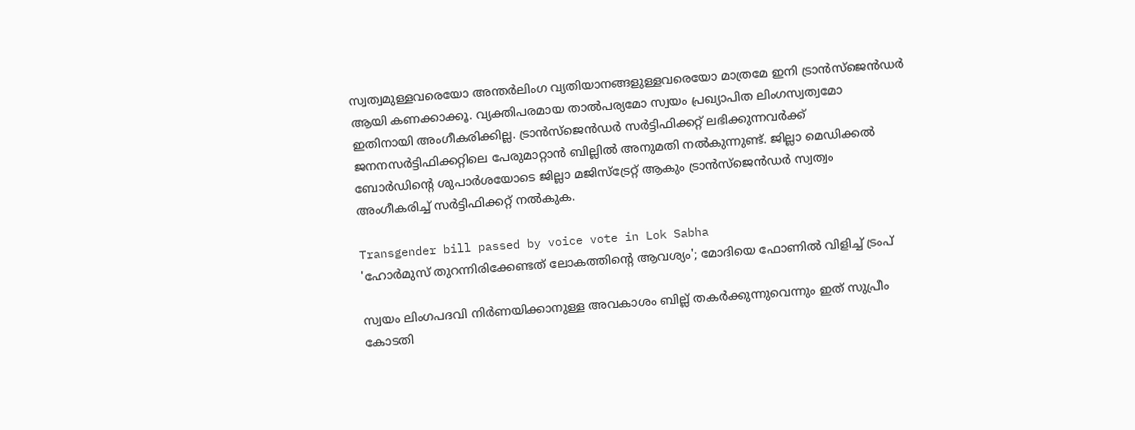സ്വത്വമുള്ളവരെയോ അന്തര്‍ലിംഗ വ്യതിയാനങ്ങളുള്ളവരെയോ മാത്രമേ ഇനി ട്രാന്‍സ്ജെന്‍ഡര്‍ ആയി കണക്കാക്കൂ. വ്യക്തിപരമായ താല്‍പര്യമോ സ്വയം പ്രഖ്യാപിത ലിംഗസ്വത്വമോ ഇതിനായി അംഗീകരിക്കില്ല. ട്രാന്‍സ്‌ജെന്‍ഡര്‍ സര്‍ട്ടിഫിക്കറ്റ് ലഭിക്കുന്നവര്‍ക്ക് ജനനസര്‍ട്ടിഫിക്കറ്റിലെ പേരുമാറ്റാന്‍ ബില്ലില്‍ അനുമതി നല്‍കുന്നുണ്ട്. ജില്ലാ മെഡിക്കല്‍ ബോര്‍ഡിന്റെ ശുപാര്‍ശയോടെ ജില്ലാ മജിസ്‌ട്രേറ്റ് ആകും ട്രാന്‍സ്‌ജെന്‍ഡര്‍ സ്വത്വം അംഗീകരിച്ച് സര്‍ട്ടിഫിക്കറ്റ് നല്‍കുക.

Transgender bill passed by voice vote in Lok Sabha
'ഹോർമുസ് തുറന്നിരിക്കേണ്ടത് ലോകത്തിന്റെ ആവശ്യം'; മോദിയെ ഫോണിൽ വിളിച്ച് ട്രംപ്

സ്വയം ലിംഗപദവി നിര്‍ണയിക്കാനുള്ള അവകാശം ബില്ല് തകര്‍ക്കുന്നുവെന്നും ഇത് സുപ്രീം കോടതി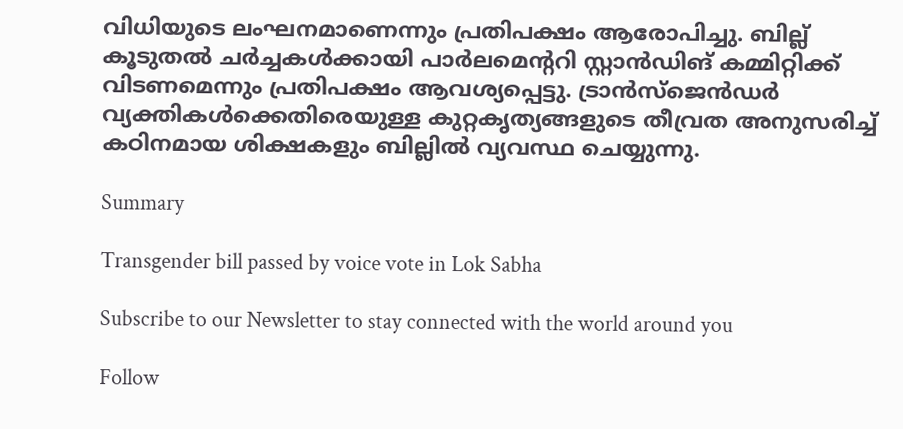വിധിയുടെ ലംഘനമാണെന്നും പ്രതിപക്ഷം ആരോപിച്ചു. ബില്ല് കൂടുതല്‍ ചര്‍ച്ചകള്‍ക്കായി പാര്‍ലമെന്ററി സ്റ്റാന്‍ഡിങ് കമ്മിറ്റിക്ക് വിടണമെന്നും പ്രതിപക്ഷം ആവശ്യപ്പെട്ടു. ട്രാന്‍സ്ജെന്‍ഡര്‍ വ്യക്തികള്‍ക്കെതിരെയുള്ള കുറ്റകൃത്യങ്ങളുടെ തീവ്രത അനുസരിച്ച് കഠിനമായ ശിക്ഷകളും ബില്ലില്‍ വ്യവസ്ഥ ചെയ്യുന്നു.

Summary

Transgender bill passed by voice vote in Lok Sabha

Subscribe to our Newsletter to stay connected with the world around you

Follow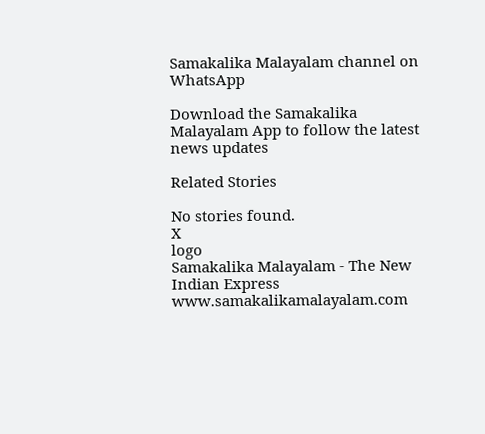Samakalika Malayalam channel on WhatsApp

Download the Samakalika Malayalam App to follow the latest news updates

Related Stories

No stories found.
X
logo
Samakalika Malayalam - The New Indian Express
www.samakalikamalayalam.com